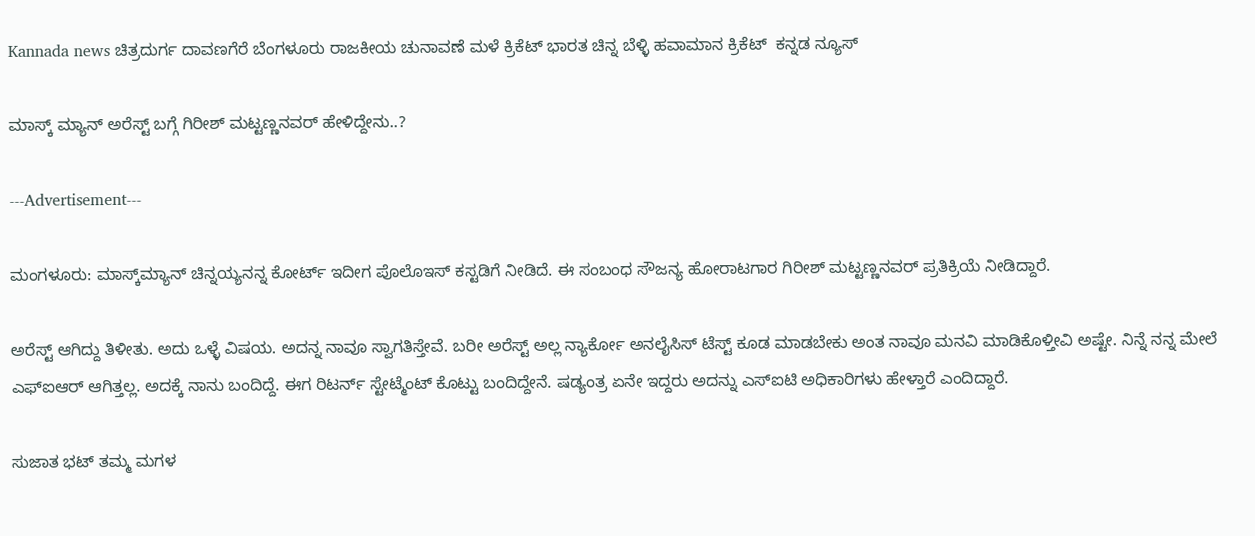Kannada news ಚಿತ್ರದುರ್ಗ ದಾವಣಗೆರೆ ಬೆಂಗಳೂರು ರಾಜಕೀಯ ಚುನಾವಣೆ ಮಳೆ ಕ್ರಿಕೆಟ್ ಭಾರತ ಚಿನ್ನ ಬೆಳ್ಳಿ ಹವಾಮಾನ ಕ್ರಿಕೆಟ್  ಕನ್ನಡ ನ್ಯೂಸ್

ಮಾಸ್ಕ್ ಮ್ಯಾನ್ ಅರೆಸ್ಟ್ ಬಗ್ಗೆ ಗಿರೀಶ್ ಮಟ್ಟಣ್ಣನವರ್ ಹೇಳಿದ್ದೇನು..?

---Advertisement---

ಮಂಗಳೂರು: ಮಾಸ್ಕ್‌ಮ್ಯಾನ್ ಚಿನ್ನಯ್ಯನನ್ನ ಕೋರ್ಟ್ ಇದೀಗ ಪೊಲೊಇಸ್ ಕಸ್ಟಡಿಗೆ ನೀಡಿದೆ. ಈ ಸಂಬಂಧ ಸೌಜನ್ಯ ಹೋರಾಟಗಾರ ಗಿರೀಶ್ ಮಟ್ಟಣ್ಣನವರ್ ಪ್ರತಿಕ್ರಿಯೆ ನೀಡಿದ್ದಾರೆ.

ಅರೆಸ್ಟ್ ಆಗಿದ್ದು ತಿಳೀತು. ಅದು ಒಳ್ಳೆ ವಿಷಯ. ಅದನ್ನ ನಾವೂ ಸ್ವಾಗತಿಸ್ತೇವೆ. ಬರೀ ಅರೆಸ್ಟ್ ಅಲ್ಲ ನ್ಯಾರ್ಕೋ ಅನಲೈಸಿಸ್ ಟೆಸ್ಟ್ ಕೂಡ ಮಾಡಬೇಕು ಅಂತ ನಾವೂ ಮನವಿ ಮಾಡಿಕೊಳ್ತೀವಿ ಅಷ್ಟೇ. ನಿನ್ನೆ ನನ್ನ ಮೇಲೆ ಎಫ್ಐಆರ್ ಆಗಿತ್ತಲ್ಲ. ಅದಕ್ಕೆ ನಾನು ಬಂದಿದ್ದೆ. ಈಗ ರಿಟರ್ನ್ ಸ್ಟೇಟ್ಮೆಂಟ್ ಕೊಟ್ಟು ಬಂದಿದ್ದೇನೆ. ಷಡ್ಯಂತ್ರ ಏನೇ ಇದ್ದರು ಅದನ್ನು ಎಸ್ಐಟಿ ಅಧಿಕಾರಿಗಳು ಹೇಳ್ತಾರೆ ಎಂದಿದ್ದಾರೆ.

ಸುಜಾತ ಭಟ್ ತಮ್ಮ‌ ಮಗಳ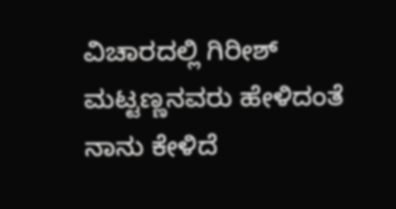ವಿಚಾರದಲ್ಲಿ ಗಿರೀಶ್ ಮಟ್ಟಣ್ಣನವರು ಹೇಳಿದಂತೆ ನಾನು ಕೇಳಿದೆ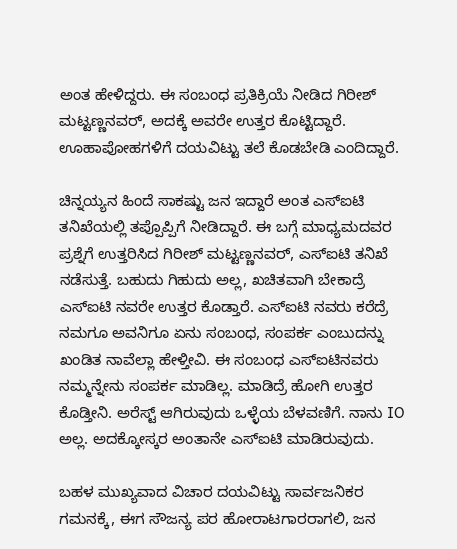ಅಂತ ಹೇಳಿದ್ದರು. ಈ ಸಂಬಂಧ ಪ್ರತಿಕ್ರಿಯೆ ನೀಡಿದ ಗಿರೀಶ್ ಮಟ್ಟಣ್ಣನವರ್, ಅದಕ್ಕೆ ಅವರೇ ಉತ್ತರ ಕೊಟ್ಟಿದ್ದಾರೆ. ಊಹಾಪೋಹಗಳಿಗೆ ದಯವಿಟ್ಟು ತಲೆ ಕೊಡಬೇಡಿ ಎಂದಿದ್ದಾರೆ.

ಚಿನ್ನಯ್ಯನ ಹಿಂದೆ ಸಾಕಷ್ಟು ಜನ ಇದ್ದಾರೆ ಅಂತ ಎಸ್ಐಟಿ ತನಿಖೆಯಲ್ಲಿ ತಪ್ಪೊಪ್ಪಿಗೆ ನೀಡಿದ್ದಾರೆ. ಈ ಬಗ್ಗೆ ಮಾಧ್ಯಮದವರ ಪ್ರಶ್ನೆಗೆ ಉತ್ತರಿಸಿದ ಗಿರೀಶ್ ಮಟ್ಟಣ್ಣನವರ್, ಎಸ್ಐಟಿ ತನಿಖೆ ನಡೆಸುತ್ತೆ. ಬಹುದು ಗಿಹುದು ಅಲ್ಲ, ಖಚಿತವಾಗಿ ಬೇಕಾದ್ರೆ ಎಸ್ಐಟಿ ನವರೇ ಉತ್ತರ ಕೊಡ್ತಾರೆ. ಎಸ್ಐಟಿ ನವರು ಕರೆದ್ರೆ ನಮಗೂ ಅವನಿಗೂ ಏನು ಸಂಬಂಧ, ಸಂಪರ್ಕ ಎಂಬುದನ್ನು ಖಂಡಿತ ನಾವೆಲ್ಲಾ ಹೇಳ್ತೀವಿ. ಈ ಸಂಬಂಧ ಎಸ್ಐಟಿನವರು ನಮ್ಮನ್ನೇನು ಸಂಪರ್ಕ ಮಾಡಿಲ್ಲ. ಮಾಡಿದ್ರೆ ಹೋಗಿ ಉತ್ತರ ಕೊಡ್ತೀನಿ. ಅರೆಸ್ಟ್ ಆಗಿರುವುದು ಒಳ್ಳೆಯ ಬೆಳವಣಿಗೆ. ನಾನು IO ಅಲ್ಲ. ಅದಕ್ಕೋಸ್ಕರ ಅಂತಾನೇ ಎಸ್ಐಟಿ ಮಾಡಿರುವುದು.

ಬಹಳ ಮುಖ್ಯವಾದ ವಿಚಾರ ದಯವಿಟ್ಟು ಸಾರ್ವಜನಿಕರ ಗಮನಕ್ಕೆ, ಈಗ ಸೌಜನ್ಯ ಪರ ಹೋರಾಟಗಾರರಾಗಲಿ, ಜನ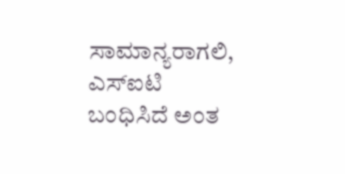ಸಾಮಾನ್ಯರಾಗಲಿ, ಎಸ್ಐಟಿ ಬಂಧಿಸಿದೆ ಅಂತ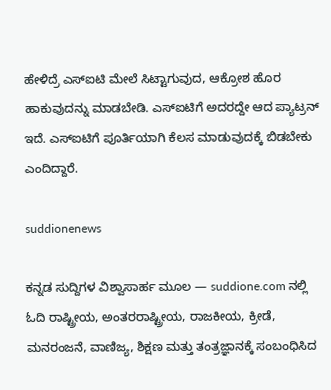ಹೇಳಿದ್ರೆ ಎಸ್ಐಟಿ ಮೇಲೆ ಸಿಟ್ಟಾಗುವುದ, ಆಕ್ರೋಶ ಹೊರ ಹಾಕುವುದನ್ನು ಮಾಡಬೇಡಿ. ಎಸ್ಐಟಿಗೆ ಅದರದ್ದೇ ಆದ ಪ್ಯಾಟ್ರನ್ ಇದೆ. ಎಸ್ಐಟಿಗೆ ಪೂರ್ತಿಯಾಗಿ ಕೆಲಸ ಮಾಡುವುದಕ್ಕೆ ಬಿಡಬೇಕು ಎಂದಿದ್ದಾರೆ.

suddionenews

ಕನ್ನಡ ಸುದ್ದಿಗಳ ವಿಶ್ವಾಸಾರ್ಹ ಮೂಲ — suddione.com ನಲ್ಲಿ ಓದಿ ರಾಷ್ಟ್ರೀಯ, ಅಂತರರಾಷ್ಟ್ರೀಯ, ರಾಜಕೀಯ, ಕ್ರೀಡೆ, ಮನರಂಜನೆ, ವಾಣಿಜ್ಯ, ಶಿಕ್ಷಣ ಮತ್ತು ತಂತ್ರಜ್ಞಾನಕ್ಕೆ ಸಂಬಂಧಿಸಿದ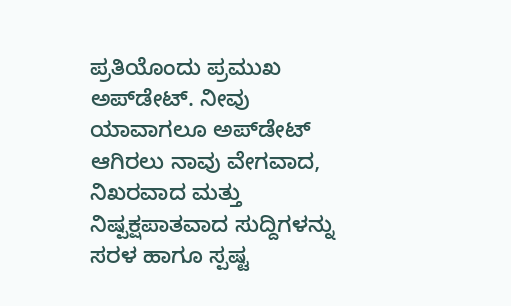ಪ್ರತಿಯೊಂದು ಪ್ರಮುಖ ಅಪ್‌ಡೇಟ್. ನೀವು ಯಾವಾಗಲೂ ಅಪ್‌ಡೇಟ್ ಆಗಿರಲು ನಾವು ವೇಗವಾದ, ನಿಖರವಾದ ಮತ್ತು ನಿಷ್ಪಕ್ಷಪಾತವಾದ ಸುದ್ದಿಗಳನ್ನು ಸರಳ ಹಾಗೂ ಸ್ಪಷ್ಟ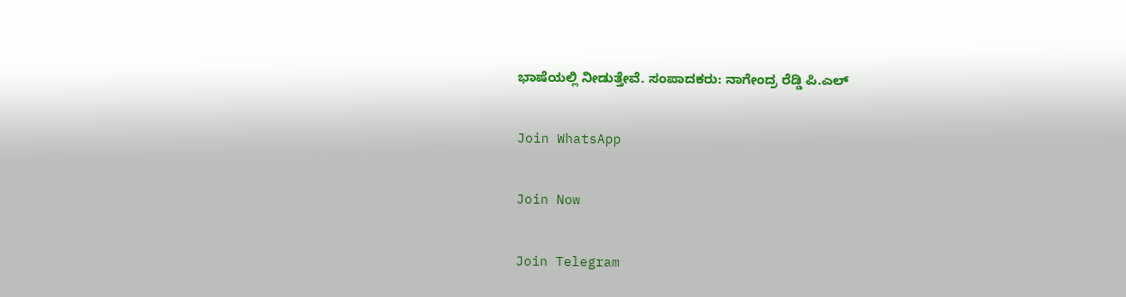ಭಾಷೆಯಲ್ಲಿ ನೀಡುತ್ತೇವೆ. ಸಂಪಾದಕರು: ನಾಗೇಂದ್ರ ರೆಡ್ಡಿ ಪಿ.ಎಲ್

Join WhatsApp

Join Now

Join Telegram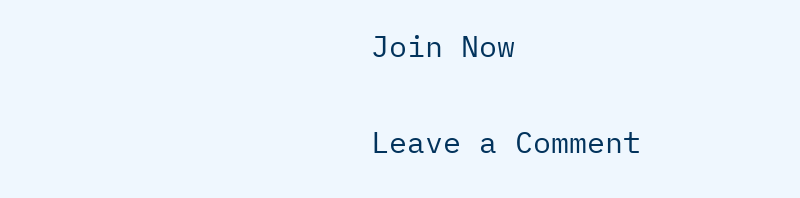Join Now

Leave a Comment